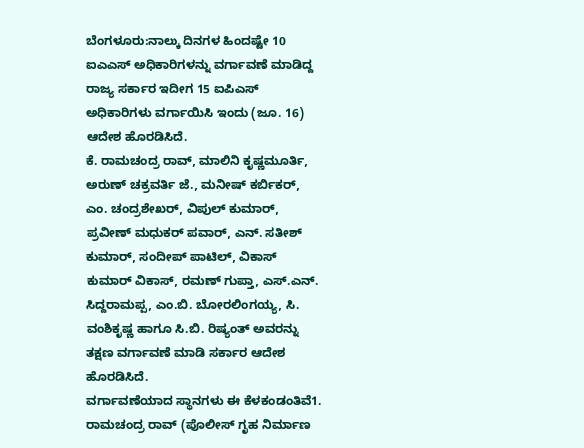ಬೆಂಗಳೂರು:ನಾಲ್ಕು ದಿನಗಳ ಹಿಂದಷ್ಟೇ 10 ಐಎಎಸ್ ಅಧಿಕಾರಿಗಳನ್ನು ವರ್ಗಾವಣೆ ಮಾಡಿದ್ದ ರಾಜ್ಯ ಸರ್ಕಾರ ಇದೀಗ 15 ಐಪಿಎಸ್ ಅಧಿಕಾರಿಗಳು ವರ್ಗಾಯಿಸಿ ಇಂದು (ಜೂ. 16) ಆದೇಶ ಹೊರಡಿಸಿದೆ.
ಕೆ. ರಾಮಚಂದ್ರ ರಾವ್, ಮಾಲಿನಿ ಕೃಷ್ಣಮೂರ್ತಿ, ಅರುಣ್ ಚಕ್ರವರ್ತಿ ಜೆ., ಮನೀಷ್ ಕರ್ಬಿಕರ್, ಎಂ. ಚಂದ್ರಶೇಖರ್, ವಿಪುಲ್ ಕುಮಾರ್, ಪ್ರವೀಣ್ ಮಧುಕರ್ ಪವಾರ್, ಎನ್. ಸತೀಶ್ ಕುಮಾರ್, ಸಂದೀಪ್ ಪಾಟಿಲ್, ವಿಕಾಸ್ ಕುಮಾರ್ ವಿಕಾಸ್, ರಮಣ್ ಗುಪ್ತಾ, ಎಸ್.ಎನ್. ಸಿದ್ದರಾಮಪ್ಪ, ಎಂ.ಬಿ. ಬೋರಲಿಂಗಯ್ಯ, ಸಿ. ವಂಶಿಕೃಷ್ಣ ಹಾಗೂ ಸಿ.ಬಿ. ರಿಷ್ಯಂತ್ ಅವರನ್ನು ತಕ್ಷಣ ವರ್ಗಾವಣೆ ಮಾಡಿ ಸರ್ಕಾರ ಆದೇಶ ಹೊರಡಿಸಿದೆ.
ವರ್ಗಾವಣೆಯಾದ ಸ್ಥಾನಗಳು ಈ ಕೆಳಕಂಡಂತಿವೆ1. ರಾಮಚಂದ್ರ ರಾವ್ (ಪೊಲೀಸ್ ಗೃಹ ನಿರ್ಮಾಣ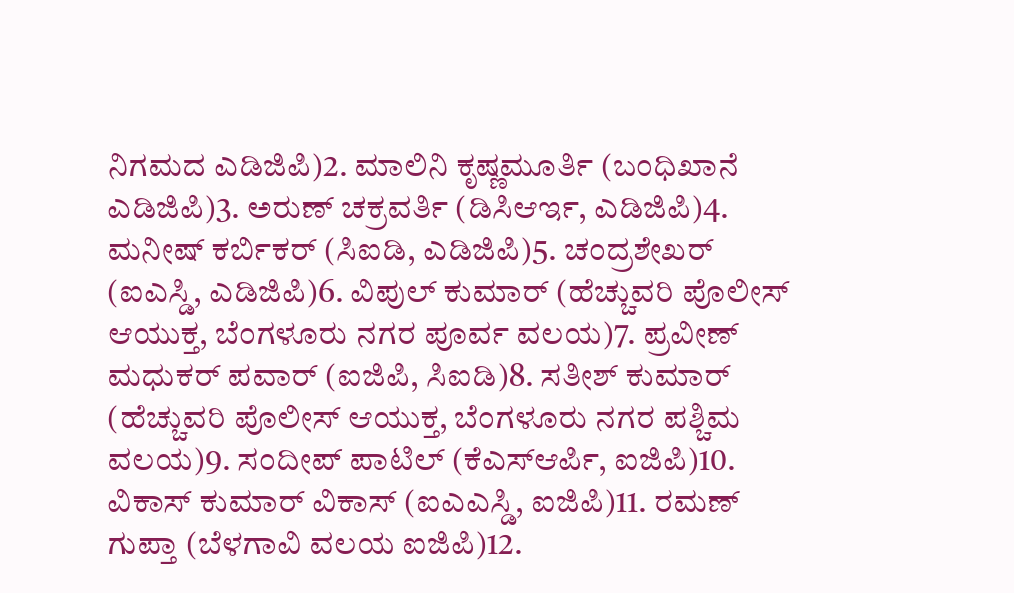ನಿಗಮದ ಎಡಿಜಿಪಿ)2. ಮಾಲಿನಿ ಕೃಷ್ಣಮೂರ್ತಿ (ಬಂಧಿಖಾನೆ ಎಡಿಜಿಪಿ)3. ಅರುಣ್ ಚಕ್ರವರ್ತಿ (ಡಿಸಿಆರ್ಇ, ಎಡಿಜಿಪಿ)4. ಮನೀಷ್ ಕರ್ಬಿಕರ್ (ಸಿಐಡಿ, ಎಡಿಜಿಪಿ)5. ಚಂದ್ರಶೇಖರ್ (ಐಎಸ್ಡಿ, ಎಡಿಜಿಪಿ)6. ವಿಪುಲ್ ಕುಮಾರ್ (ಹೆಚ್ಚುವರಿ ಪೊಲೀಸ್ ಆಯುಕ್ತ, ಬೆಂಗಳೂರು ನಗರ ಪೂರ್ವ ವಲಯ)7. ಪ್ರವೀಣ್ ಮಧುಕರ್ ಪವಾರ್ (ಐಜಿಪಿ, ಸಿಐಡಿ)8. ಸತೀಶ್ ಕುಮಾರ್ (ಹೆಚ್ಚುವರಿ ಪೊಲೀಸ್ ಆಯುಕ್ತ, ಬೆಂಗಳೂರು ನಗರ ಪಶ್ಚಿಮ ವಲಯ)9. ಸಂದೀಪ್ ಪಾಟಿಲ್ (ಕೆಎಸ್ಆರ್ಪಿ, ಐಜಿಪಿ)10. ವಿಕಾಸ್ ಕುಮಾರ್ ವಿಕಾಸ್ (ಐಎಎಸ್ಡಿ, ಐಜಿಪಿ)11. ರಮಣ್ ಗುಪ್ತಾ (ಬೆಳಗಾವಿ ವಲಯ ಐಜಿಪಿ)12.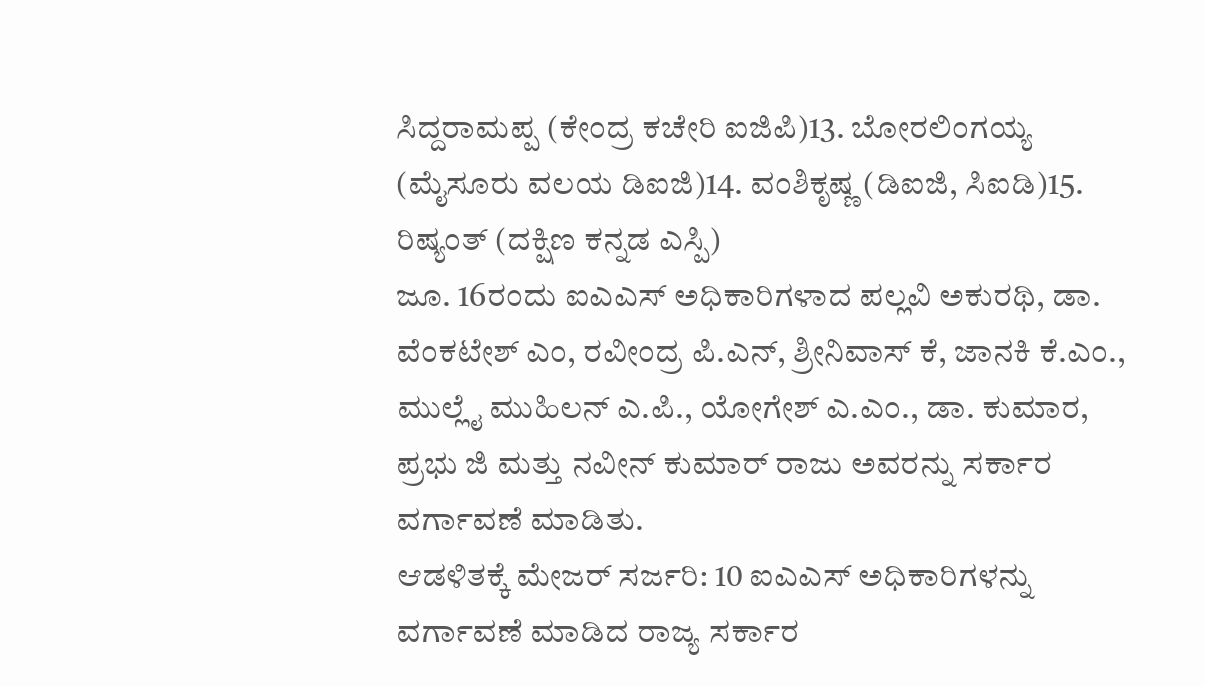ಸಿದ್ದರಾಮಪ್ಪ (ಕೇಂದ್ರ ಕಚೇರಿ ಐಜಿಪಿ)13. ಬೋರಲಿಂಗಯ್ಯ (ಮೈಸೂರು ವಲಯ ಡಿಐಜಿ)14. ವಂಶಿಕೃಷ್ಣ (ಡಿಐಜಿ, ಸಿಐಡಿ)15. ರಿಷ್ಯಂತ್ (ದಕ್ಷಿಣ ಕನ್ನಡ ಎಸ್ಪಿ)
ಜೂ. 16ರಂದು ಐಎಎಸ್ ಅಧಿಕಾರಿಗಳಾದ ಪಲ್ಲವಿ ಅಕುರಥಿ, ಡಾ. ವೆಂಕಟೇಶ್ ಎಂ, ರವೀಂದ್ರ ಪಿ.ಎನ್, ಶ್ರೀನಿವಾಸ್ ಕೆ, ಜಾನಕಿ ಕೆ.ಎಂ., ಮುಲ್ಲೈ ಮುಹಿಲನ್ ಎ.ಪಿ., ಯೋಗೇಶ್ ಎ.ಎಂ., ಡಾ. ಕುಮಾರ, ಪ್ರಭು ಜಿ ಮತ್ತು ನವೀನ್ ಕುಮಾರ್ ರಾಜು ಅವರನ್ನು ಸರ್ಕಾರ ವರ್ಗಾವಣೆ ಮಾಡಿತು.
ಆಡಳಿತಕ್ಕೆ ಮೇಜರ್ ಸರ್ಜರಿ: 10 ಐಎಎಸ್ ಅಧಿಕಾರಿಗಳನ್ನು ವರ್ಗಾವಣೆ ಮಾಡಿದ ರಾಜ್ಯ ಸರ್ಕಾರ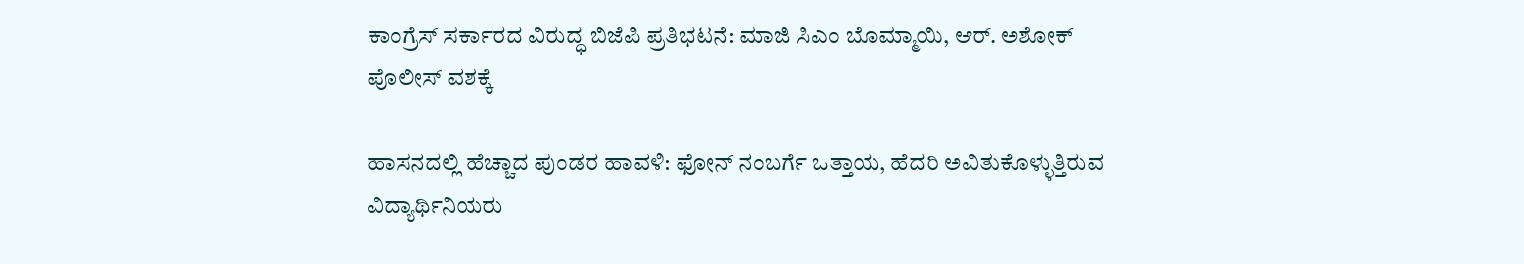ಕಾಂಗ್ರೆಸ್ ಸರ್ಕಾರದ ವಿರುದ್ಧ ಬಿಜೆಪಿ ಪ್ರತಿಭಟನೆ: ಮಾಜಿ ಸಿಎಂ ಬೊಮ್ಮಾಯಿ, ಆರ್. ಅಶೋಕ್ ಪೊಲೀಸ್ ವಶಕ್ಕೆ

ಹಾಸನದಲ್ಲಿ ಹೆಚ್ಚಾದ ಪುಂಡರ ಹಾವಳಿ: ಫೋನ್ ನಂಬರ್ಗೆ ಒತ್ತಾಯ, ಹೆದರಿ ಅವಿತುಕೊಳ್ಳುತ್ತಿರುವ ವಿದ್ಯಾರ್ಥಿನಿಯರು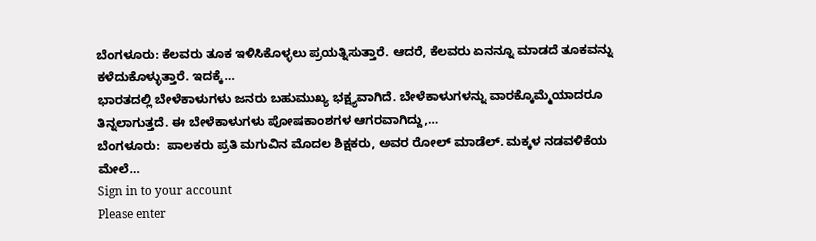ಬೆಂಗಳೂರು: ಕೆಲವರು ತೂಕ ಇಳಿಸಿಕೊಳ್ಳಲು ಪ್ರಯತ್ನಿಸುತ್ತಾರೆ. ಆದರೆ, ಕೆಲವರು ಏನನ್ನೂ ಮಾಡದೆ ತೂಕವನ್ನು ಕಳೆದುಕೊಳ್ಳುತ್ತಾರೆ. ಇದಕ್ಕೆ…
ಭಾರತದಲ್ಲಿ ಬೇಳೆಕಾಳುಗಳು ಜನರು ಬಹುಮುಖ್ಯ ಭಕ್ಷ್ಯವಾಗಿದೆ. ಬೇಳೆಕಾಳುಗಳನ್ನು ವಾರಕ್ಕೊಮ್ಮೆಯಾದರೂ ತಿನ್ನಲಾಗುತ್ತದೆ. ಈ ಬೇಳೆಕಾಳುಗಳು ಪೋಷಕಾಂಶಗಳ ಆಗರವಾಗಿದ್ದು,…
ಬೆಂಗಳೂರು:  ಪಾಲಕರು ಪ್ರತಿ ಮಗುವಿನ ಮೊದಲ ಶಿಕ್ಷಕರು, ಅವರ ರೋಲ್ ಮಾಡೆಲ್. ಮಕ್ಕಳ ನಡವಳಿಕೆಯ ಮೇಲೆ…
Sign in to your account
Please enter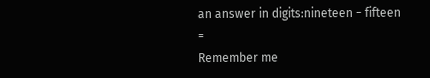an answer in digits:nineteen − fifteen =
Remember me